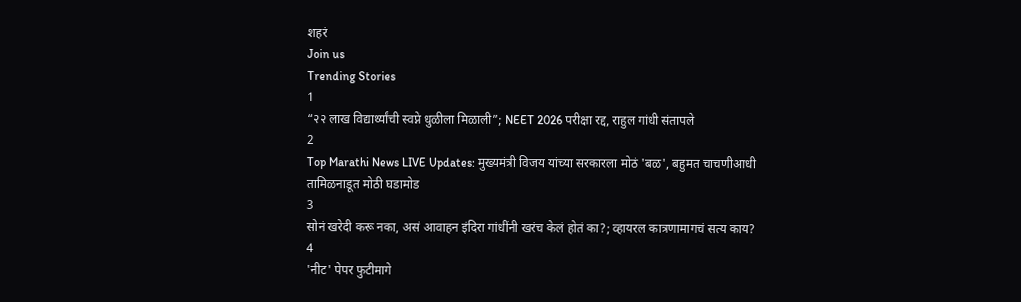शहरं
Join us
Trending Stories
1
“२२ लाख विद्यार्थ्यांची स्वप्ने धुळीला मिळाली”; NEET 2026 परीक्षा रद्द, राहुल गांधी संतापले
2
Top Marathi News LIVE Updates: मुख्यमंत्री विजय यांच्या सरकारला मोठं 'बळ', बहुमत चाचणीआधी तामिळनाडूत मोठी घडामोड
3
सोनं खरेदी करू नका, असं आवाहन इंदिरा गांधींनी खरंच केलं होतं का?; व्हायरल कात्रणामागचं सत्य काय?
4
'नीट' पेपर फुटीमागे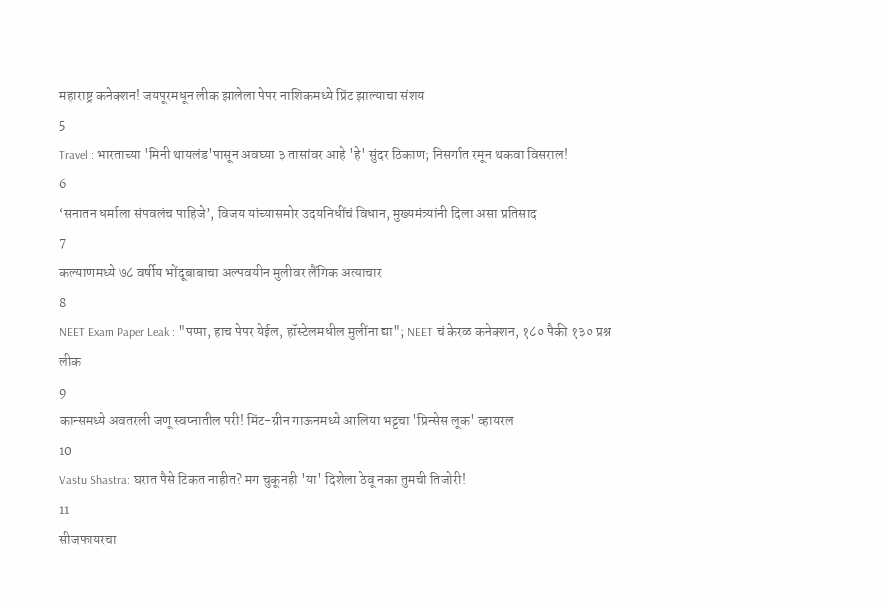महाराष्ट्र कनेक्शन! जयपूरमधून लीक झालेला पेपर नाशिकमध्ये प्रिंट झाल्याचा संशय
5
Travel : भारताच्या 'मिनी थायलंड'पासून अवघ्या ३ तासांवर आहे 'हे' सुंदर ठिकाण; निसर्गात रमून थकवा विसराल!
6
‘सनातन धर्माला संपवलंच पाहिजे’, विजय यांच्यासमोर उदयनिधींचं विधान, मुख्यमंत्र्यांनी दिला असा प्रतिसाद
7
कल्याणमध्ये ७८ वर्षीय भोंदूबाबाचा अल्पवयीन मुलीवर लैंगिक अत्याचार
8
NEET Exam Paper Leak : "पप्पा, हाच पेपर येईल, हॉस्टेलमधील मुलींना द्या"; NEET चं केरळ कनेक्शन, १८० पैकी १३० प्रश्न लीक
9
कान्समध्ये अवतरली जणू स्वप्नातील परी! मिंट-ग्रीन गाऊनमध्ये आलिया भट्टचा 'प्रिन्सेस लूक' व्हायरल
10
Vastu Shastra: घरात पैसे टिकत नाहीत? मग चुकूनही 'या' दिशेला ठेवू नका तुमची तिजोरी!
11
सीजफायरचा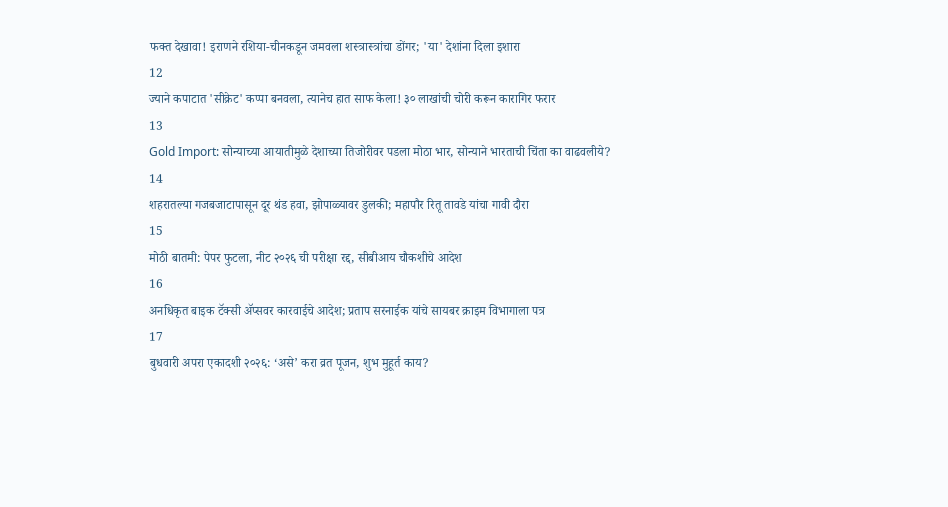फक्त देखावा! इराणने रशिया-चीनकडून जमवला शस्त्रास्त्रांचा डोंगर; 'या' देशांना दिला इशारा
12
ज्याने कपाटात 'सीक्रेट' कप्पा बनवला, त्यानेच हात साफ केला! ३० लाखांची चोरी करून कारागिर फरार
13
Gold Import: सोन्याच्या आयातीमुळे देशाच्या तिजोरीवर पडला मोठा भार, सोन्याने भारताची चिंता का वाढवलीये?
14
शहरातल्या गजबजाटापासून दूर थंड हवा, झोपाळ्यावर डुलकी; महापौर रितू तावडे यांचा गावी दौरा
15
मोठी बातमी: पेपर फुटला, नीट २०२६ ची परीक्षा रद्द, सीबीआय चौकशीचे आदेश
16
अनधिकृत बाइक टॅक्सी ॲप्सवर कारवाईचे आदेश; प्रताप सरनाईक यांचे सायबर क्राइम विभागाला पत्र
17
बुधवारी अपरा एकादशी २०२६: ‘असे’ करा व्रत पूजन, शुभ मुहूर्त काय?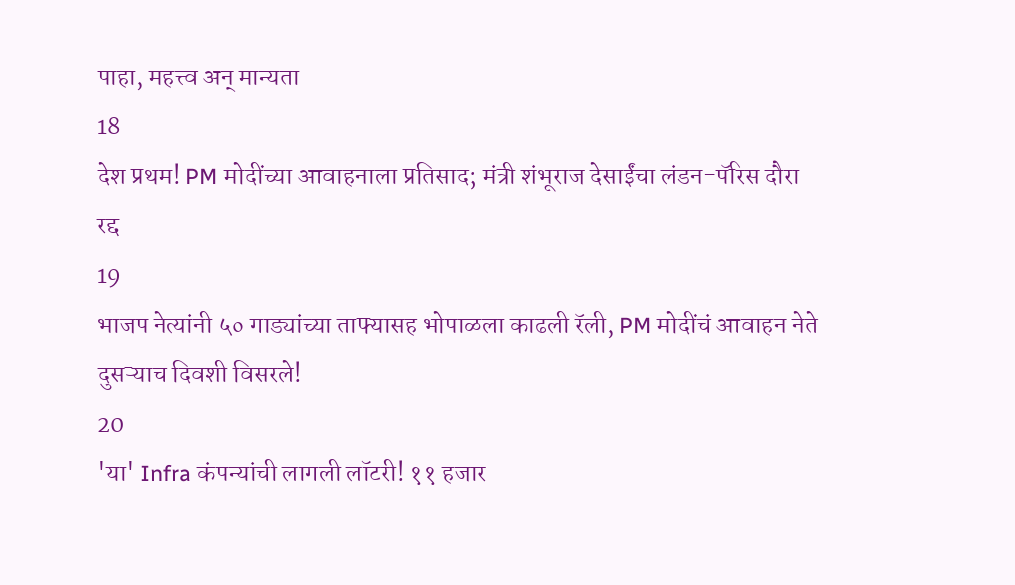पाहा, महत्त्व अन् मान्यता
18
देश प्रथम! PM मोदींच्या आवाहनाला प्रतिसाद; मंत्री शंभूराज देसाईंचा लंडन-पॅरिस दौरा रद्द
19
भाजप नेत्यांनी ५० गाड्यांच्या ताफ्यासह भोपाळला काढली रॅली, PM मोदींचं आवाहन नेते दुसऱ्याच दिवशी विसरले!
20
'या' Infra कंपन्यांची लागली लॉटरी! ११ हजार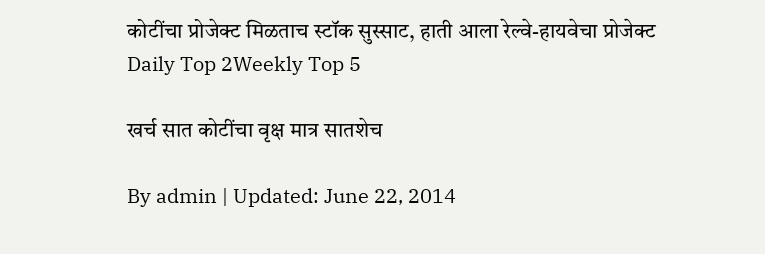कोटींचा प्रोजेक्ट मिळताच स्टॉक सुस्साट, हाती आला रेल्वे-हायवेचा प्रोजेक्ट
Daily Top 2Weekly Top 5

खर्च सात कोटींचा वृक्ष मात्र सातशेच

By admin | Updated: June 22, 2014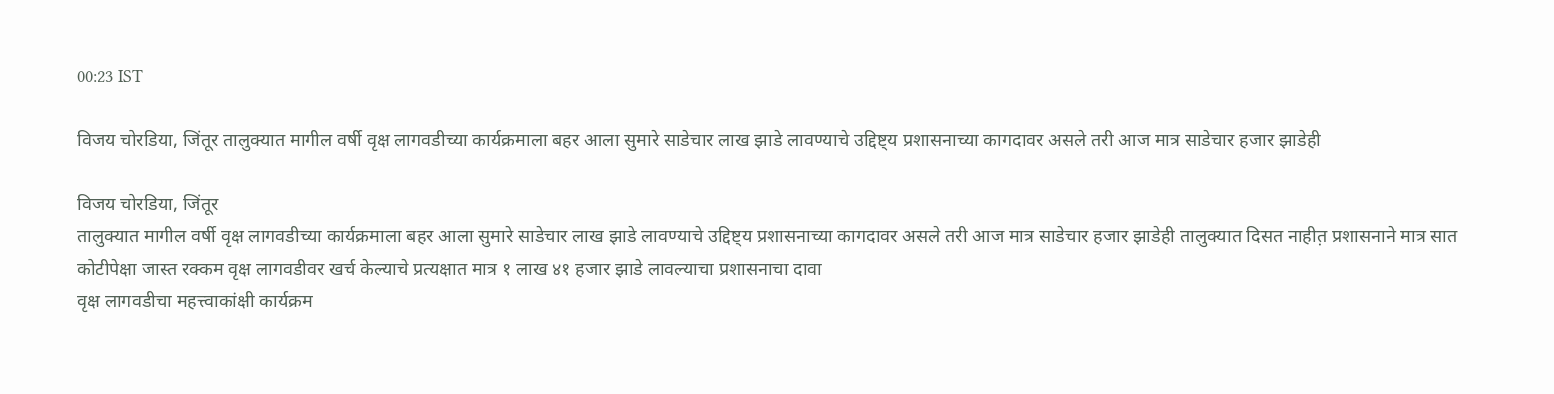00:23 IST

विजय चोरडिया, जिंतूर तालुक्यात मागील वर्षी वृक्ष लागवडीच्या कार्यक्रमाला बहर आला सुमारे साडेचार लाख झाडे लावण्याचे उद्दिष्ट्य प्रशासनाच्या कागदावर असले तरी आज मात्र साडेचार हजार झाडेही

विजय चोरडिया, जिंतूर
तालुक्यात मागील वर्षी वृक्ष लागवडीच्या कार्यक्रमाला बहर आला सुमारे साडेचार लाख झाडे लावण्याचे उद्दिष्ट्य प्रशासनाच्या कागदावर असले तरी आज मात्र साडेचार हजार झाडेही तालुक्यात दिसत नाहीत़ प्रशासनाने मात्र सात कोटीपेक्षा जास्त रक्कम वृक्ष लागवडीवर खर्च केल्याचे प्रत्यक्षात मात्र १ लाख ४१ हजार झाडे लावल्याचा प्रशासनाचा दावा
वृक्ष लागवडीचा महत्त्वाकांक्षी कार्यक्रम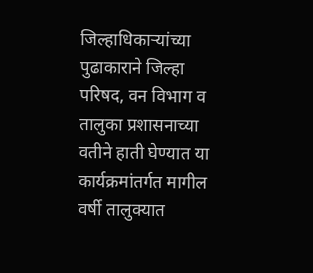जिल्हाधिकाऱ्यांच्या पुढाकाराने जिल्हा परिषद, वन विभाग व तालुका प्रशासनाच्या वतीने हाती घेण्यात या कार्यक्रमांतर्गत मागील वर्षी तालुक्यात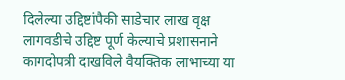दिलेल्या उद्दिष्टांपैकी साडेचार लाख वृक्ष लागवडीचे उद्दिष्ट पूर्ण केल्याचे प्रशासनाने कागदोपत्री दाखविले वैयक्तिक लाभाच्या या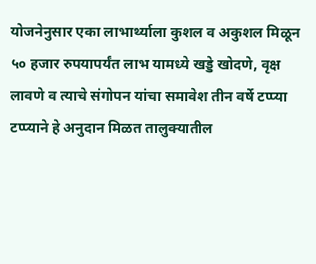योजनेनुसार एका लाभार्थ्याला कुशल व अकुशल मिळून ५० हजार रुपयापर्यंत लाभ यामध्ये खड्डे खोदणे, वृक्ष लावणे व त्याचे संगोपन यांचा समावेश तीन वर्षे टप्प्या टप्प्याने हे अनुदान मिळत तालुक्यातील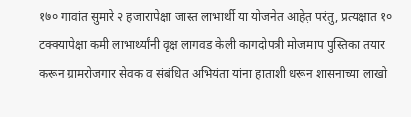१७० गावांत सुमारे २ हजारापेक्षा जास्त लाभार्थी या योजनेत आहेत़ परंतु, प्रत्यक्षात १० टक्क्यापेक्षा कमी लाभार्थ्यांनी वृक्ष लागवड केली कागदोपत्री मोजमाप पुस्तिका तयार करून ग्रामरोजगार सेवक व संबंधित अभियंता यांना हाताशी धरून शासनाच्या लाखो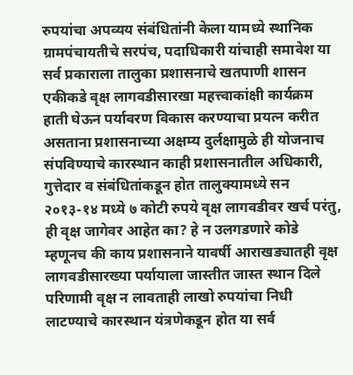रुपयांचा अपव्यय संबंधितांनी केला यामध्ये स्थानिक ग्रामपंचायतीचे सरपंच, पदाधिकारी यांचाही समावेश या सर्व प्रकाराला तालुका प्रशासनाचे खतपाणी शासन एकीकडे वृक्ष लागवडीसारखा महत्त्वाकांक्षी कार्यक्रम हाती घेऊन पर्यावरण विकास करण्याचा प्रयत्न करीत असताना प्रशासनाच्या अक्षम्य दुर्लक्षामुळे ही योजनाच संपविण्याचे कारस्थान काही प्रशासनातील अधिकारी, गुत्तेदार व संबंधितांकडून होत तालुक्यामध्ये सन २०१३-१४ मध्ये ७ कोटी रुपये वृक्ष लागवडीवर खर्च परंतु, ही वृक्ष जागेवर आहेत का? हे न उलगडणारे कोडे म्हणूनच की काय प्रशासनाने यावर्षी आराखड्यातही वृक्ष लागवडीसारख्या पर्यायाला जास्तीत जास्त स्थान दिले परिणामी वृक्ष न लावताही लाखो रुपयांचा निधी लाटण्याचे कारस्थान यंत्रणेकडून होत या सर्व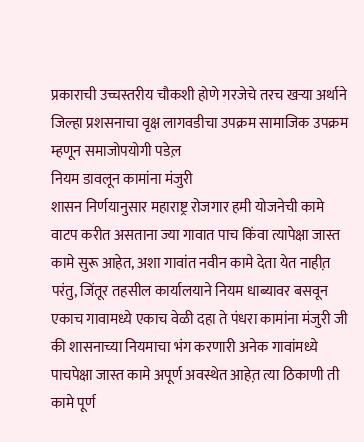प्रकाराची उच्चस्तरीय चौकशी होणे गरजेचे तरच खऱ्या अर्थाने जिल्हा प्रशसनाचा वृक्ष लागवडीचा उपक्रम सामाजिक उपक्रम म्हणून समाजोपयोगी पडेल़
नियम डावलून कामांना मंजुरी
शासन निर्णयानुसार महाराष्ट्र रोजगार हमी योजनेची कामे वाटप करीत असताना ज्या गावात पाच किंवा त्यापेक्षा जास्त कामे सुरू आहेत, अशा गावांत नवीन कामे देता येत नाहीत़ परंतु, जिंतूर तहसील कार्यालयाने नियम धाब्यावर बसवून एकाच गावामध्ये एकाच वेळी दहा ते पंधरा कामांना मंजुरी जी की शासनाच्या नियमाचा भंग करणारी अनेक गावांमध्ये पाचपेक्षा जास्त कामे अपूर्ण अवस्थेत आहेत़ त्या ठिकाणी ती कामे पूर्ण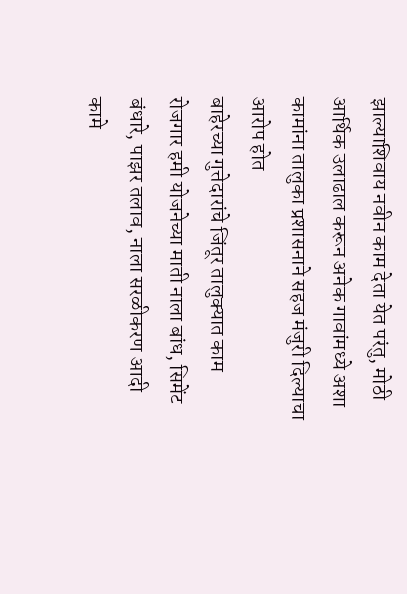झाल्याशिवाय नवीन काम देता येत परंतु, मोठी आर्थिक उलाढाल करून अनेक गावांमध्ये अशा कामांना तालुका प्रशासनाने सहज मंजुरी दिल्याचा आरोप होत
बाहेरच्या गुत्तेदारांचे जिंतूर तालुक्यात काम
रोजगार हमी योजनेच्या माती नाला बांध, सिमेंट बंधारे, पाझर तलाव, नाला सरळीकरण आदी कामे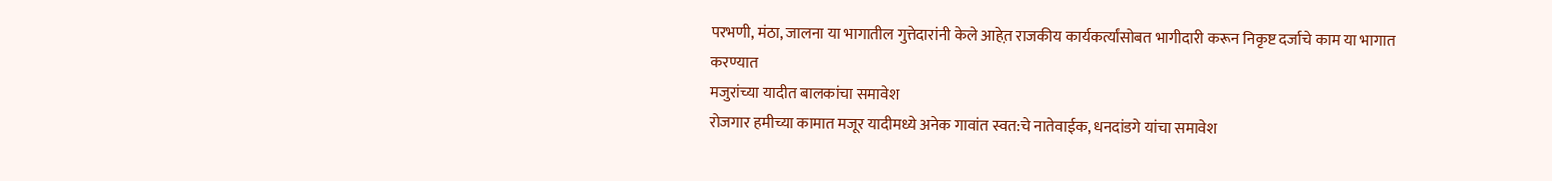परभणी, मंठा, जालना या भागातील गुत्तेदारांनी केले आहेत़ राजकीय कार्यकर्त्यांसोबत भागीदारी करून निकृष्ट दर्जाचे काम या भागात करण्यात
मजुरांच्या यादीत बालकांचा समावेश
रोजगार हमीच्या कामात मजूर यादीमध्ये अनेक गावांत स्वत:चे नातेवाईक, धनदांडगे यांचा समावेश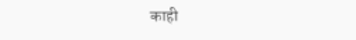काही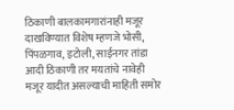ठिकाणी बालकामगारांनाही मजूर दाखविण्यात विशेष म्हणजे भोसी, पिंपळगाव, इटोली, साईनगर तांडा आदी ठिकाणी तर मयतांचे नावेही मजूर यादीत असल्याची माहिती समोर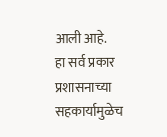आली आहे.
हा सर्व प्रकार प्रशासनाच्या सहकार्यामुळेच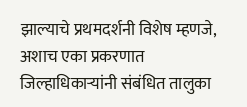झाल्याचे प्रथमदर्शनी विशेष म्हणजे, अशाच एका प्रकरणात जिल्हाधिकाऱ्यांनी संबंधित तालुका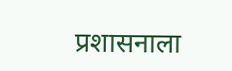प्रशासनाला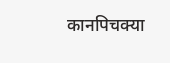कानपिचक्या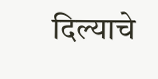दिल्याचे